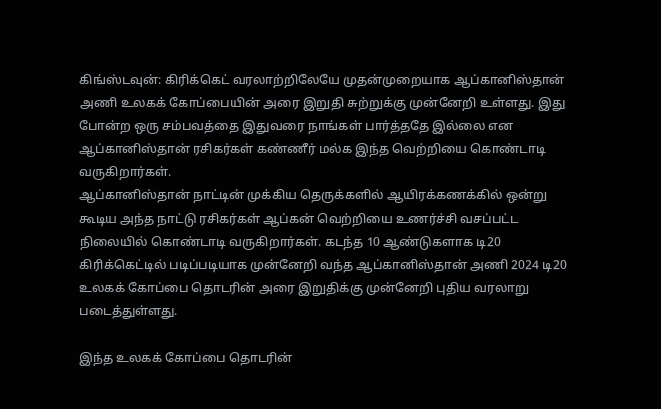கிங்ஸ்டவுன்: கிரிக்கெட் வரலாற்றிலேயே முதன்முறையாக ஆப்கானிஸ்தான் அணி உலகக் கோப்பையின் அரை இறுதி சுற்றுக்கு முன்னேறி உள்ளது. இது போன்ற ஒரு சம்பவத்தை இதுவரை நாங்கள் பார்த்ததே இல்லை என ஆப்கானிஸ்தான் ரசிகர்கள் கண்ணீர் மல்க இந்த வெற்றியை கொண்டாடி வருகிறார்கள்.
ஆப்கானிஸ்தான் நாட்டின் முக்கிய தெருக்களில் ஆயிரக்கணக்கில் ஒன்று கூடிய அந்த நாட்டு ரசிகர்கள் ஆப்கன் வெற்றியை உணர்ச்சி வசப்பட்ட நிலையில் கொண்டாடி வருகிறார்கள். கடந்த 10 ஆண்டுகளாக டி20 கிரிக்கெட்டில் படிப்படியாக முன்னேறி வந்த ஆப்கானிஸ்தான் அணி 2024 டி20 உலகக் கோப்பை தொடரின் அரை இறுதிக்கு முன்னேறி புதிய வரலாறு படைத்துள்ளது.

இந்த உலகக் கோப்பை தொடரின்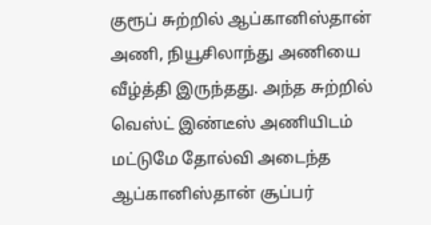குரூப் சுற்றில் ஆப்கானிஸ்தான் அணி, நியூசிலாந்து அணியை வீழ்த்தி இருந்தது. அந்த சுற்றில் வெஸ்ட் இண்டீஸ் அணியிடம் மட்டுமே தோல்வி அடைந்த ஆப்கானிஸ்தான் சூப்பர்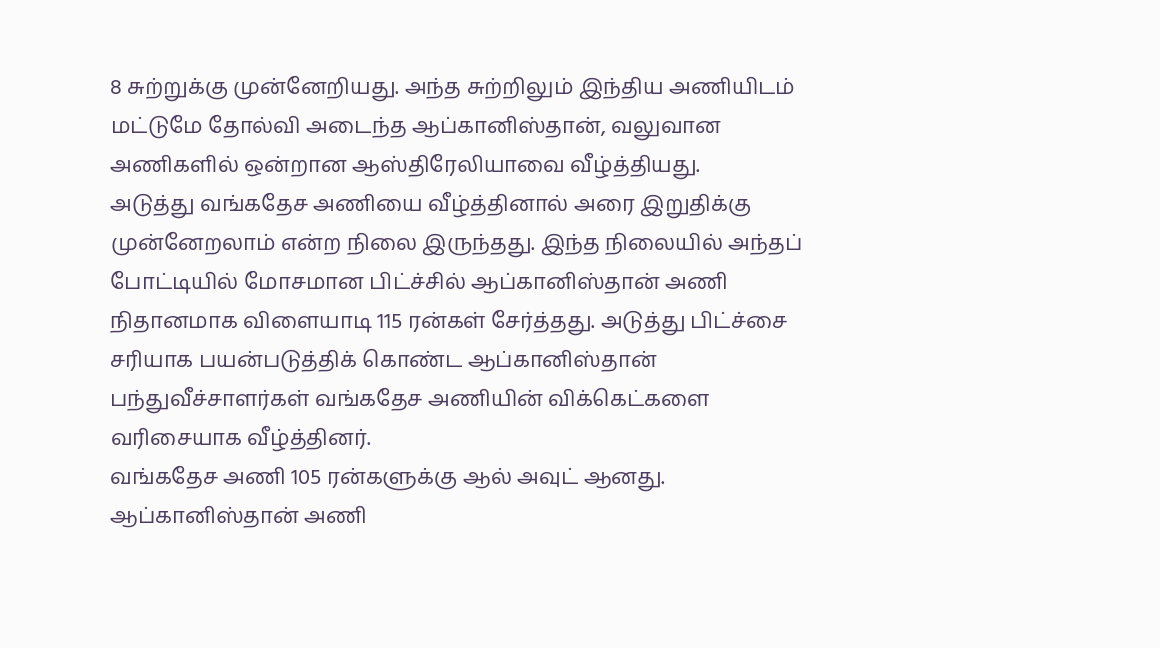8 சுற்றுக்கு முன்னேறியது. அந்த சுற்றிலும் இந்திய அணியிடம் மட்டுமே தோல்வி அடைந்த ஆப்கானிஸ்தான், வலுவான அணிகளில் ஒன்றான ஆஸ்திரேலியாவை வீழ்த்தியது.
அடுத்து வங்கதேச அணியை வீழ்த்தினால் அரை இறுதிக்கு முன்னேறலாம் என்ற நிலை இருந்தது. இந்த நிலையில் அந்தப் போட்டியில் மோசமான பிட்ச்சில் ஆப்கானிஸ்தான் அணி நிதானமாக விளையாடி 115 ரன்கள் சேர்த்தது. அடுத்து பிட்ச்சை சரியாக பயன்படுத்திக் கொண்ட ஆப்கானிஸ்தான் பந்துவீச்சாளர்கள் வங்கதேச அணியின் விக்கெட்களை வரிசையாக வீழ்த்தினர்.
வங்கதேச அணி 105 ரன்களுக்கு ஆல் அவுட் ஆனது. ஆப்கானிஸ்தான் அணி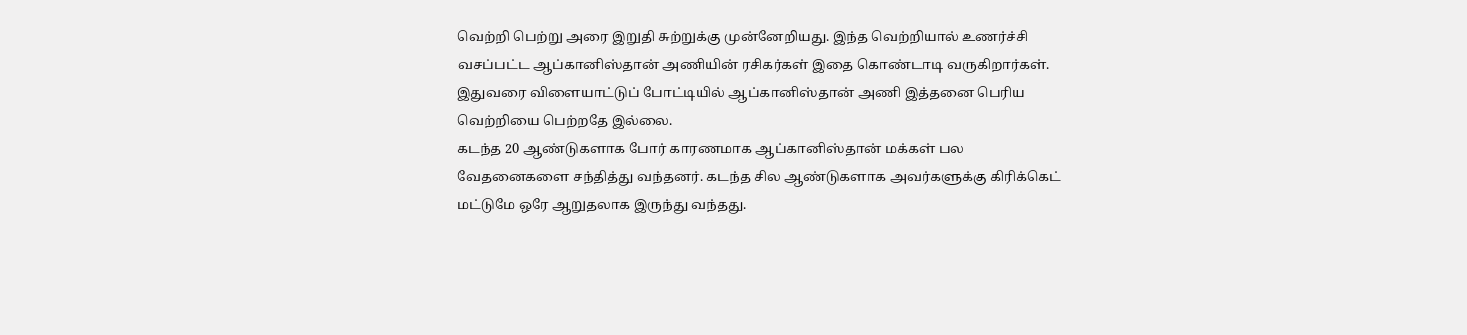வெற்றி பெற்று அரை இறுதி சுற்றுக்கு முன்னேறியது. இந்த வெற்றியால் உணர்ச்சி வசப்பட்ட ஆப்கானிஸ்தான் அணியின் ரசிகர்கள் இதை கொண்டாடி வருகிறார்கள். இதுவரை விளையாட்டுப் போட்டியில் ஆப்கானிஸ்தான் அணி இத்தனை பெரிய வெற்றியை பெற்றதே இல்லை.
கடந்த 20 ஆண்டுகளாக போர் காரணமாக ஆப்கானிஸ்தான் மக்கள் பல வேதனைகளை சந்தித்து வந்தனர். கடந்த சில ஆண்டுகளாக அவர்களுக்கு கிரிக்கெட் மட்டுமே ஒரே ஆறுதலாக இருந்து வந்தது.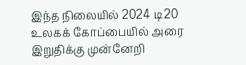இந்த நிலையில் 2024 டி20 உலகக் கோப்பையில் அரை இறுதிக்கு முன்னேறி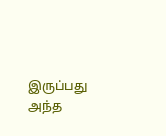இருப்பது அந்த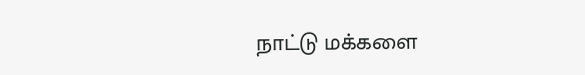நாட்டு மக்களை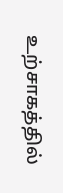உற்சாகத்தில்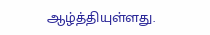ஆழ்த்தியுள்ளது.